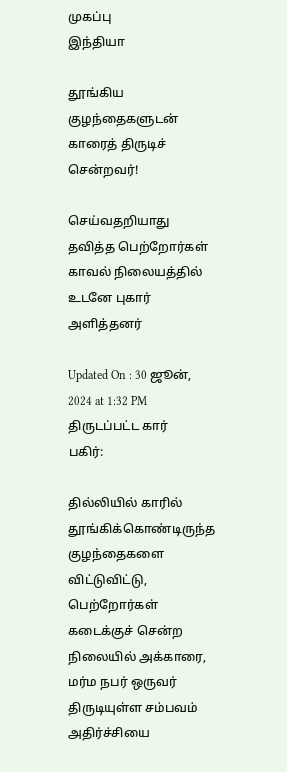முகப்பு
இந்தியா

தூங்கிய குழந்தைகளுடன் காரைத் திருடிச் சென்றவர்!

செய்வதறியாது தவித்த பெற்றோர்கள் காவல் நிலையத்தில் உடனே புகார் அளித்தனர்

Updated On : 30 ஜூன், 2024 at 1:32 PM
திருடப்பட்ட கார்
பகிர்:

தில்லியில் காரில் தூங்கிக்கொண்டிருந்த குழந்தைகளை விட்டுவிட்டு, பெற்றோர்கள் கடைக்குச் சென்ற நிலையில் அக்காரை, மர்ம நபர் ஒருவர் திருடியுள்ள சம்பவம் அதிர்ச்சியை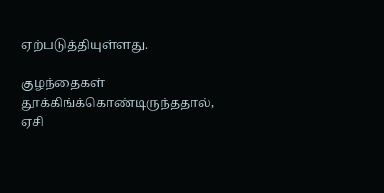ஏற்படுத்தியுள்ளது.

குழந்தைகள் தூக்கிங்க்கொண்டிருந்ததால், ஏசி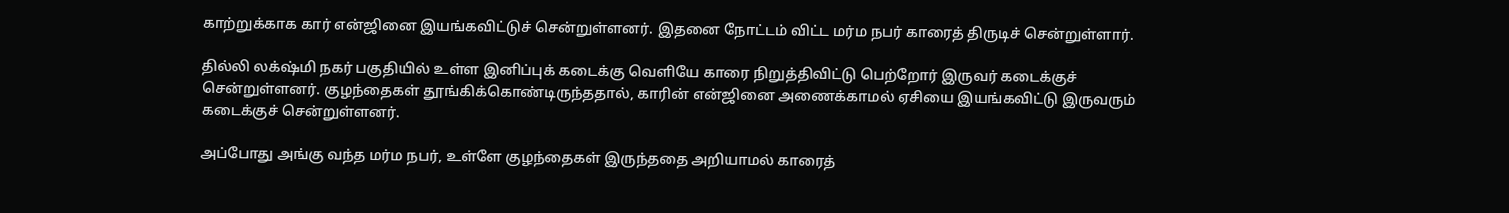காற்றுக்காக கார் என்ஜினை இயங்கவிட்டுச் சென்றுள்ளனர். இதனை நோட்டம் விட்ட மர்ம நபர் காரைத் திருடிச் சென்றுள்ளார்.

தில்லி லக்‌ஷ்மி நகர் பகுதியில் உள்ள இனிப்புக் கடைக்கு வெளியே காரை நிறுத்திவிட்டு பெற்றோர் இருவர் கடைக்குச் சென்றுள்ளனர். குழந்தைகள் தூங்கிக்கொண்டிருந்ததால், காரின் என்ஜினை அணைக்காமல் ஏசியை இயங்கவிட்டு இருவரும் கடைக்குச் சென்றுள்ளனர்.

அப்போது அங்கு வந்த மர்ம நபர், உள்ளே குழந்தைகள் இருந்ததை அறியாமல் காரைத்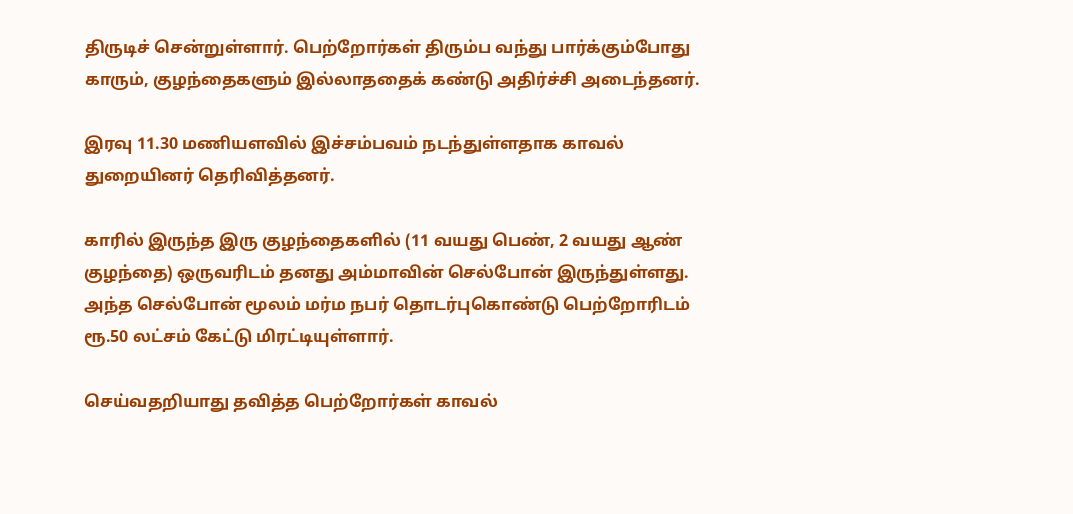திருடிச் சென்றுள்ளார். பெற்றோர்கள் திரும்ப வந்து பார்க்கும்போது காரும், குழந்தைகளும் இல்லாததைக் கண்டு அதிர்ச்சி அடைந்தனர்.

இரவு 11.30 மணியளவில் இச்சம்பவம் நடந்துள்ளதாக காவல் துறையினர் தெரிவித்தனர்.

காரில் இருந்த இரு குழந்தைகளில் (11 வயது பெண், 2 வயது ஆண் குழந்தை) ஒருவரிடம் தனது அம்மாவின் செல்போன் இருந்துள்ளது. அந்த செல்போன் மூலம் மர்ம நபர் தொடர்புகொண்டு பெற்றோரிடம் ரூ.50 லட்சம் கேட்டு மிரட்டியுள்ளார்.

செய்வதறியாது தவித்த பெற்றோர்கள் காவல்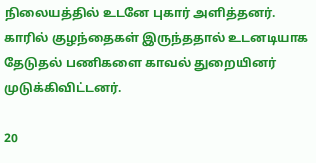நிலையத்தில் உடனே புகார் அளித்தனர். காரில் குழந்தைகள் இருந்ததால் உடனடியாக தேடுதல் பணிகளை காவல் துறையினர் முடுக்கிவிட்டனர்.

20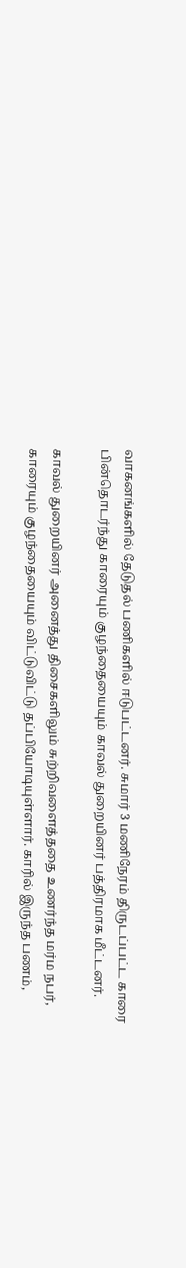வாகனங்களில் தேடுதல் பணிகளில் ஈடுபட்டனர். சுமார் 3 மணிநேரம் திருடப்பட்ட காரை பின்தொடர்ந்து காரையும் குழந்தையையும் காவல் துறையினர் பத்திரமாக மீட்டனர்.

காவல் துறையினர் அனைத்து திசைகளிலும் சுற்றிவளைத்ததை உணர்ந்த மர்ம நபர், காரையும் குழந்தையையும் விட்டுவிட்டு தப்பியோடியுள்ளார். காரில் இருந்த பணம்,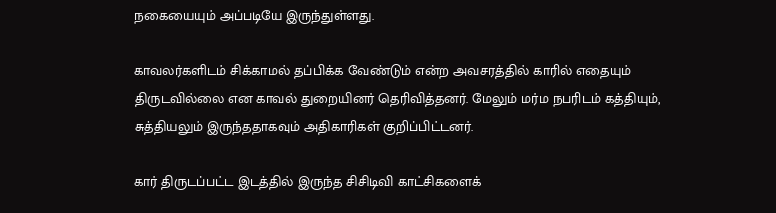நகையையும் அப்படியே இருந்துள்ளது.

காவலர்களிடம் சிக்காமல் தப்பிக்க வேண்டும் என்ற அவசரத்தில் காரில் எதையும் திருடவில்லை என காவல் துறையினர் தெரிவித்தனர். மேலும் மர்ம நபரிடம் கத்தியும், சுத்தியலும் இருந்ததாகவும் அதிகாரிகள் குறிப்பிட்டனர்.

கார் திருடப்பட்ட இடத்தில் இருந்த சிசிடிவி காட்சிகளைக்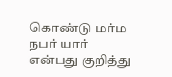கொண்டு மர்ம நபர் யார் என்பது குறித்து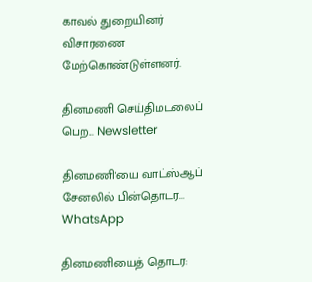காவல் துறையினர் விசாரணை மேற்கொண்டுள்ளனர்.

தினமணி செய்திமடலைப் பெற... Newsletter

தினமணி'யை வாட்ஸ்ஆப் சேனலில் பின்தொடர... WhatsApp

தினமணியைத் தொடர: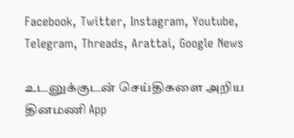Facebook, Twitter, Instagram, Youtube, Telegram, Threads, Arattai, Google News

உடனுக்குடன் செய்திகளை அறிய தினமணி App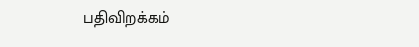பதிவிறக்கம்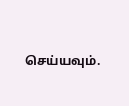செய்யவும்.